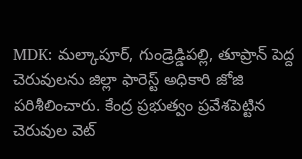MDK: మల్కాపూర్, గుండ్రెడ్డిపల్లి, తూప్రాన్ పెద్ద చెరువులను జిల్లా ఫారెస్ట్ అధికారి జోజి పరిశీలించారు. కేంద్ర ప్రభుత్వం ప్రవేశపెట్టిన చెరువుల వెట్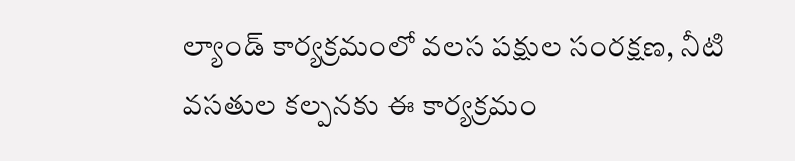ల్యాండ్ కార్యక్రమంలో వలస పక్షుల సంరక్షణ, నీటి వసతుల కల్పనకు ఈ కార్యక్రమం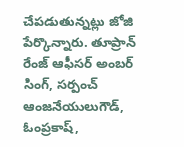చేపడుతున్నట్లు జోజి పేర్కొన్నారు. తూప్రాన్ రేంజ్ ఆఫీసర్ అంబర్ సింగ్, సర్పంచ్ ఆంజనేయులుగౌడ్, ఓంప్రకాష్,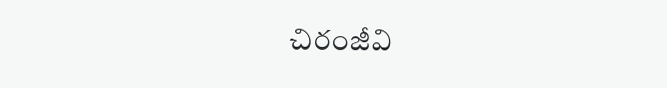చిరంజీవి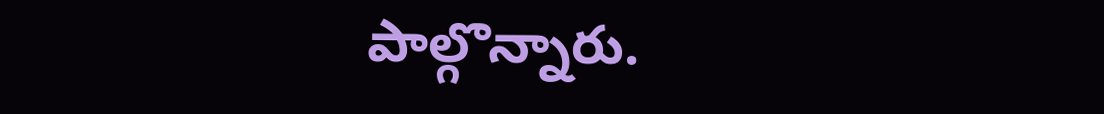పాల్గొన్నారు.